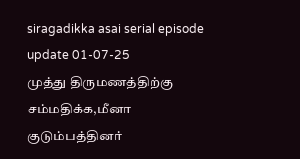siragadikka asai serial episode update 01-07-25
முத்து திருமணத்திற்கு சம்மதிக்க,மீனா குடும்பத்தினர்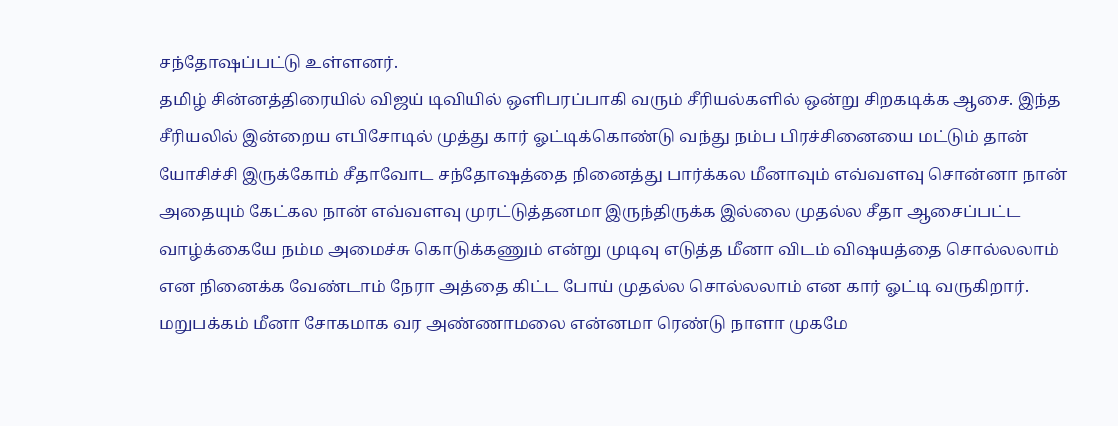சந்தோஷப்பட்டு உள்ளனர்.
தமிழ் சின்னத்திரையில் விஜய் டிவியில் ஒளிபரப்பாகி வரும் சீரியல்களில் ஒன்று சிறகடிக்க ஆசை. இந்த சீரியலில் இன்றைய எபிசோடில் முத்து கார் ஓட்டிக்கொண்டு வந்து நம்ப பிரச்சினையை மட்டும் தான் யோசிச்சி இருக்கோம் சீதாவோட சந்தோஷத்தை நினைத்து பார்க்கல மீனாவும் எவ்வளவு சொன்னா நான் அதையும் கேட்கல நான் எவ்வளவு முரட்டுத்தனமா இருந்திருக்க இல்லை முதல்ல சீதா ஆசைப்பட்ட வாழ்க்கையே நம்ம அமைச்சு கொடுக்கணும் என்று முடிவு எடுத்த மீனா விடம் விஷயத்தை சொல்லலாம் என நினைக்க வேண்டாம் நேரா அத்தை கிட்ட போய் முதல்ல சொல்லலாம் என கார் ஓட்டி வருகிறார். மறுபக்கம் மீனா சோகமாக வர அண்ணாமலை என்னமா ரெண்டு நாளா முகமே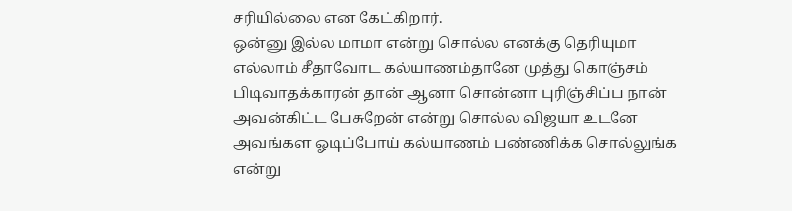சரியில்லை என கேட்கிறார்.
ஒன்னு இல்ல மாமா என்று சொல்ல எனக்கு தெரியுமா எல்லாம் சீதாவோட கல்யாணம்தானே முத்து கொஞ்சம் பிடிவாதக்காரன் தான் ஆனா சொன்னா புரிஞ்சிப்ப நான் அவன்கிட்ட பேசுறேன் என்று சொல்ல விஜயா உடனே அவங்கள ஓடிப்போய் கல்யாணம் பண்ணிக்க சொல்லுங்க என்று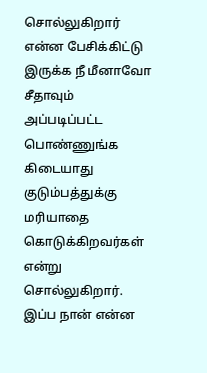சொல்லுகிறார் என்ன பேசிக்கிட்டு இருக்க நீ மீனாவோ சீதாவும் அப்படிப்பட்ட பொண்ணுங்க கிடையாது குடும்பத்துக்கு மரியாதை கொடுக்கிறவர்கள் என்று சொல்லுகிறார்.
இப்ப நான் என்ன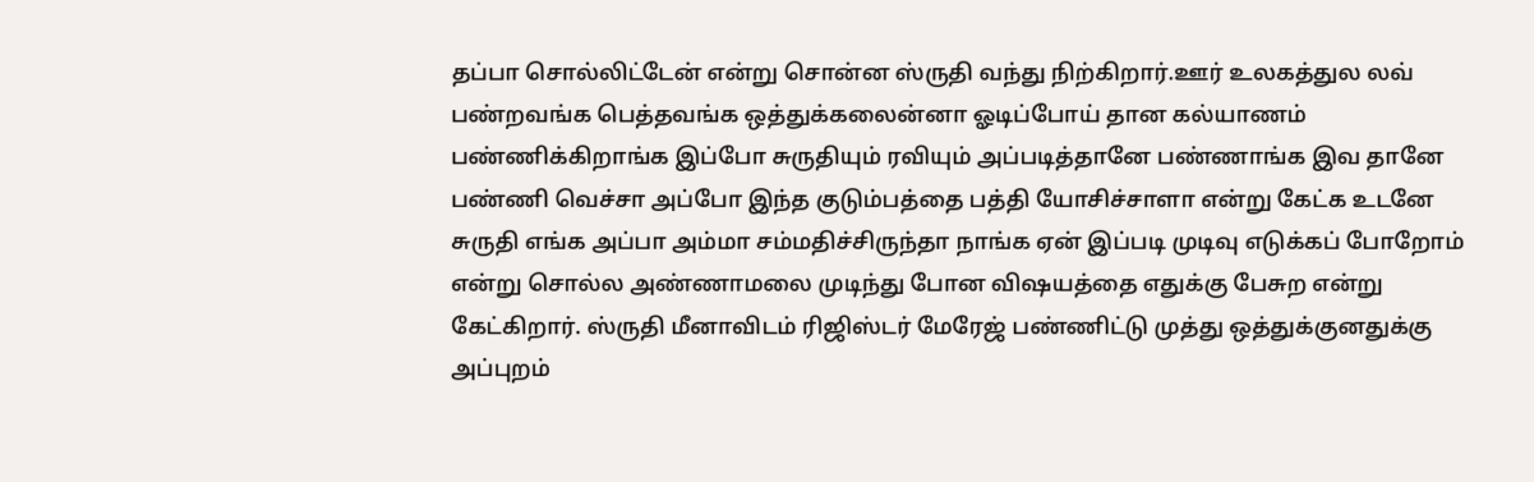தப்பா சொல்லிட்டேன் என்று சொன்ன ஸ்ருதி வந்து நிற்கிறார்.ஊர் உலகத்துல லவ் பண்றவங்க பெத்தவங்க ஒத்துக்கலைன்னா ஓடிப்போய் தான கல்யாணம் பண்ணிக்கிறாங்க இப்போ சுருதியும் ரவியும் அப்படித்தானே பண்ணாங்க இவ தானே பண்ணி வெச்சா அப்போ இந்த குடும்பத்தை பத்தி யோசிச்சாளா என்று கேட்க உடனே சுருதி எங்க அப்பா அம்மா சம்மதிச்சிருந்தா நாங்க ஏன் இப்படி முடிவு எடுக்கப் போறோம் என்று சொல்ல அண்ணாமலை முடிந்து போன விஷயத்தை எதுக்கு பேசுற என்று கேட்கிறார். ஸ்ருதி மீனாவிடம் ரிஜிஸ்டர் மேரேஜ் பண்ணிட்டு முத்து ஒத்துக்குனதுக்கு அப்புறம்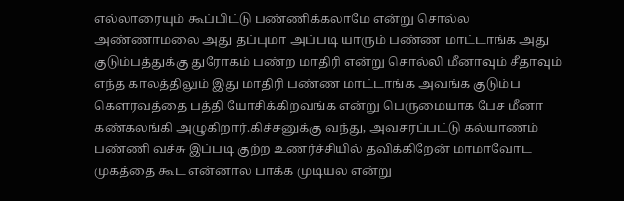எல்லாரையும் கூப்பிட்டு பண்ணிக்கலாமே என்று சொல்ல அண்ணாமலை அது தப்புமா அப்படி யாரும் பண்ண மாட்டாங்க அது குடும்பத்துக்கு துரோகம் பண்ற மாதிரி என்று சொல்லி மீனாவும் சீதாவும் எந்த காலத்திலும் இது மாதிரி பண்ண மாட்டாங்க அவங்க குடும்ப கௌரவத்தை பத்தி யோசிக்கிறவங்க என்று பெருமையாக பேச மீனா கண்கலங்கி அழுகிறார்.கிச்சனுக்கு வந்து, அவசரப்பட்டு கல்யாணம் பண்ணி வச்சு இப்படி குற்ற உணர்ச்சியில் தவிக்கிறேன் மாமாவோட முகத்தை கூட என்னால பாக்க முடியல என்று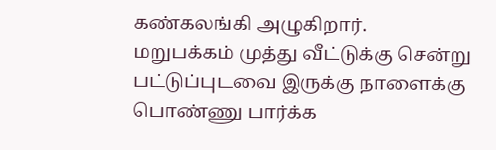கண்கலங்கி அழுகிறார்.
மறுபக்கம் முத்து வீட்டுக்கு சென்று பட்டுப்புடவை இருக்கு நாளைக்கு பொண்ணு பார்க்க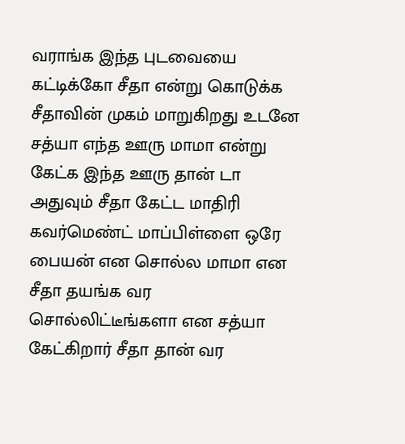வராங்க இந்த புடவையை கட்டிக்கோ சீதா என்று கொடுக்க சீதாவின் முகம் மாறுகிறது உடனே சத்யா எந்த ஊரு மாமா என்று கேட்க இந்த ஊரு தான் டா அதுவும் சீதா கேட்ட மாதிரி கவர்மெண்ட் மாப்பிள்ளை ஒரே பையன் என சொல்ல மாமா என சீதா தயங்க வர சொல்லிட்டீங்களா என சத்யா கேட்கிறார் சீதா தான் வர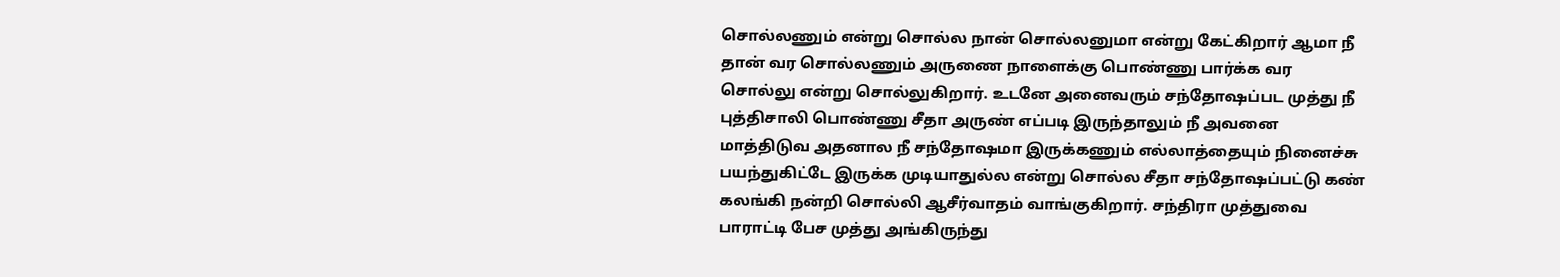சொல்லணும் என்று சொல்ல நான் சொல்லனுமா என்று கேட்கிறார் ஆமா நீ தான் வர சொல்லணும் அருணை நாளைக்கு பொண்ணு பார்க்க வர சொல்லு என்று சொல்லுகிறார். உடனே அனைவரும் சந்தோஷப்பட முத்து நீ புத்திசாலி பொண்ணு சீதா அருண் எப்படி இருந்தாலும் நீ அவனை மாத்திடுவ அதனால நீ சந்தோஷமா இருக்கணும் எல்லாத்தையும் நினைச்சு பயந்துகிட்டே இருக்க முடியாதுல்ல என்று சொல்ல சீதா சந்தோஷப்பட்டு கண் கலங்கி நன்றி சொல்லி ஆசீர்வாதம் வாங்குகிறார். சந்திரா முத்துவை பாராட்டி பேச முத்து அங்கிருந்து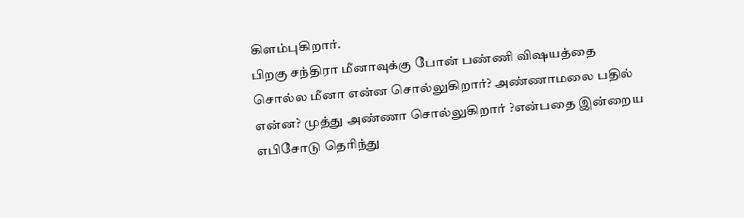கிளம்புகிறார்.
பிறகு சந்திரா மீனாவுக்கு போன் பண்ணி விஷயத்தை சொல்ல மீனா என்ன சொல்லுகிறார்? அண்ணாமலை பதில் என்ன? முத்து அண்ணா சொல்லுகிறார் ?என்பதை இன்றைய எபிசோடு தெரிந்து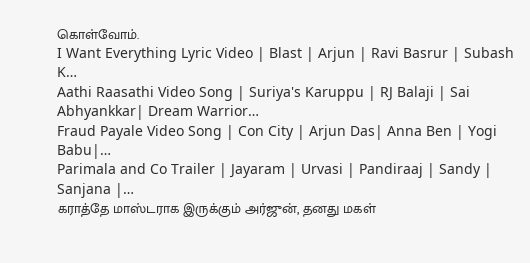கொள்வோம்.
I Want Everything Lyric Video | Blast | Arjun | Ravi Basrur | Subash K…
Aathi Raasathi Video Song | Suriya's Karuppu | RJ Balaji | Sai Abhyankkar| Dream Warrior…
Fraud Payale Video Song | Con City | Arjun Das| Anna Ben | Yogi Babu|…
Parimala and Co Trailer | Jayaram | Urvasi | Pandiraaj | Sandy | Sanjana |…
கராத்தே மாஸ்டராக இருக்கும் அர்ஜுன், தனது மகள்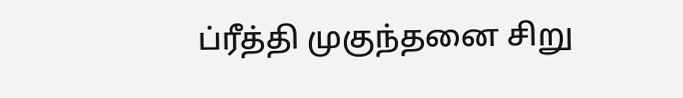ப்ரீத்தி முகுந்தனை சிறு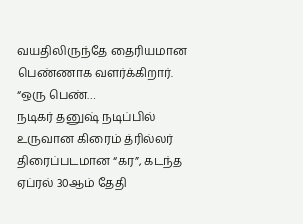வயதிலிருந்தே தைரியமான பெண்ணாக வளர்க்கிறார். “ஒரு பெண்…
நடிகர் தனுஷ் நடிப்பில் உருவான கிரைம் த்ரில்லர் திரைப்படமான “கர”, கடந்த ஏப்ரல் 30ஆம் தேதி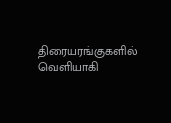திரையரங்குகளில் வெளியாகி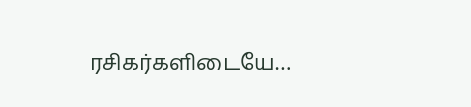ரசிகர்களிடையே…